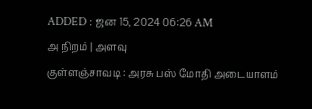ADDED : ஜன 15, 2024 06:26 AM
அ நிறம் | அளவு
குள்ளஞ்சாவடி : அரசு பஸ் மோதி அடையாளம்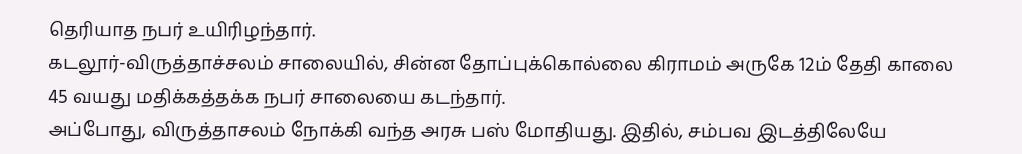தெரியாத நபர் உயிரிழந்தார்.
கடலூர்-விருத்தாச்சலம் சாலையில், சின்ன தோப்புக்கொல்லை கிராமம் அருகே 12ம் தேதி காலை 45 வயது மதிக்கத்தக்க நபர் சாலையை கடந்தார்.
அப்போது, விருத்தாசலம் நோக்கி வந்த அரசு பஸ் மோதியது. இதில், சம்பவ இடத்திலேயே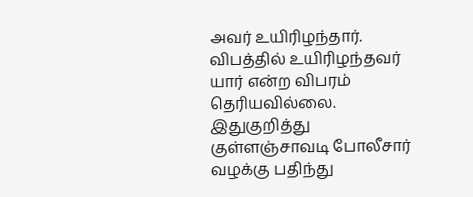அவர் உயிரிழந்தார். விபத்தில் உயிரிழந்தவர் யார் என்ற விபரம் தெரியவில்லை.
இதுகுறித்து குள்ளஞ்சாவடி போலீசார் வழக்கு பதிந்து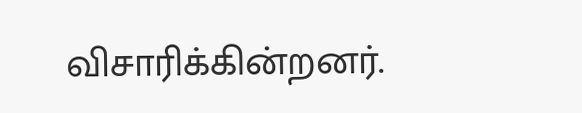விசாரிக்கின்றனர்.